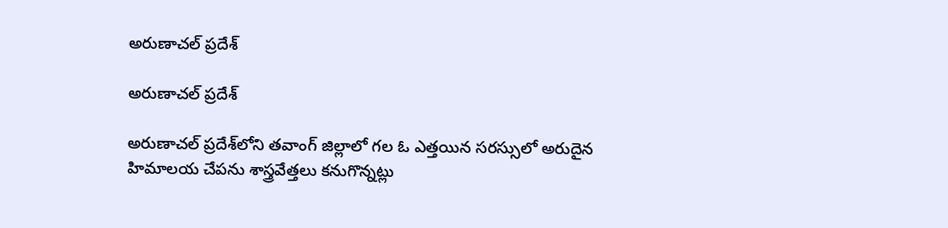అరుణాచల్‌ ప్రదేశ్‌

అరుణాచల్‌ ప్రదేశ్‌

అరుణాచల్‌ ప్రదేశ్‌లోని తవాంగ్‌ జిల్లాలో గల ఓ ఎత్తయిన సరస్సులో అరుదైన హిమాలయ చేపను శాస్త్రవేత్తలు కనుగొన్నట్లు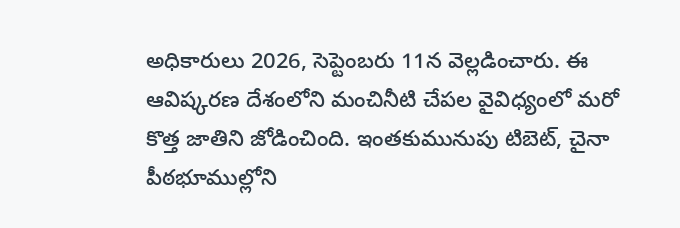అధికారులు 2026, సెప్టెంబరు 11న వెల్లడించారు. ఈ ఆవిష్కరణ దేశంలోని మంచినీటి చేపల వైవిధ్యంలో మరో కొత్త జాతిని జోడించింది. ఇంతకుమునుపు టిబెట్, చైనా పీఠభూముల్లోని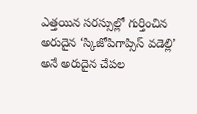ఎత్తయిన సరస్సుల్లో గుర్తించిన అరుదైన ‘స్కిజోపిగాప్సిస్‌ వడెల్లి’ అనే అరుదైన చేపల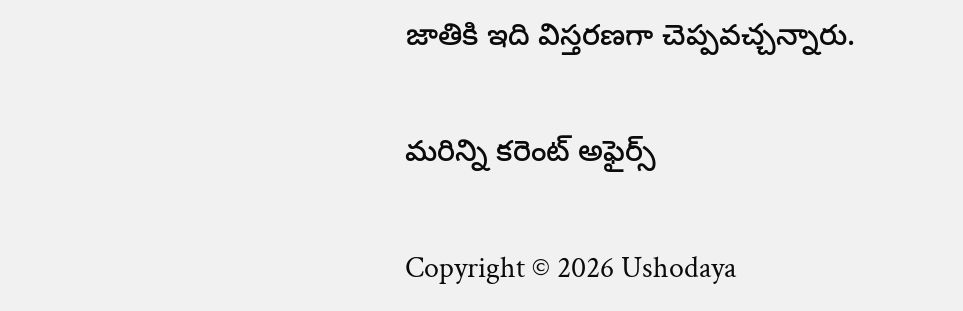జాతికి ఇది విస్తరణగా చెప్పవచ్చన్నారు.

మరిన్ని కరెంట్ అఫైర్స్

Copyright © 2026 Ushodaya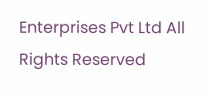Enterprises Pvt Ltd All Rights Reserved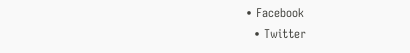• Facebook
  • Twitter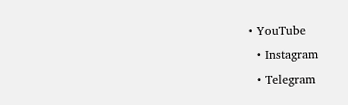• YouTube
  • Instagram
  • Telegram